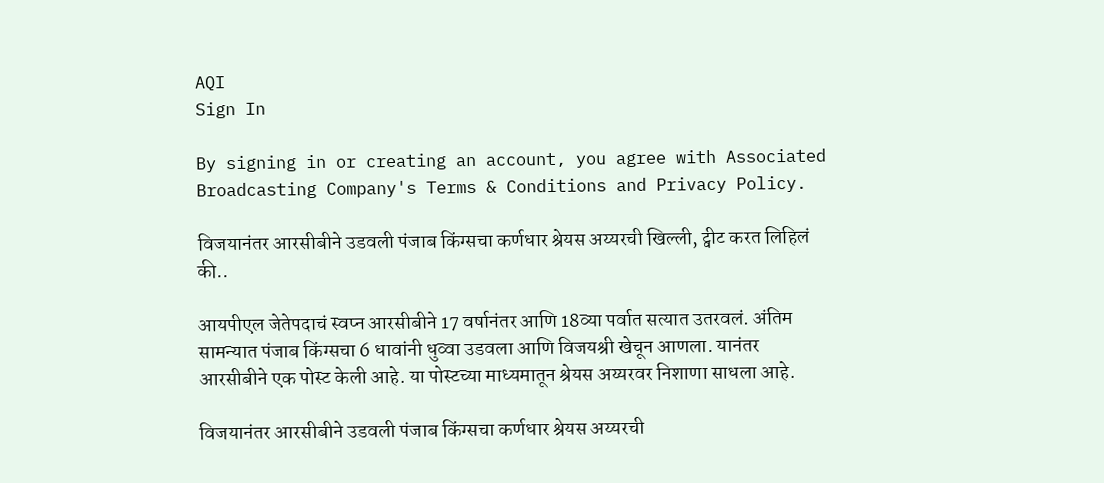AQI
Sign In

By signing in or creating an account, you agree with Associated Broadcasting Company's Terms & Conditions and Privacy Policy.

विजयानंतर आरसीबीने उडवली पंजाब किंग्सचा कर्णधार श्रेयस अय्यरची खिल्ली, ट्वीट करत लिहिलं की..

आयपीएल जेतेपदाचं स्वप्न आरसीबीने 17 वर्षानंतर आणि 18व्या पर्वात सत्यात उतरवलं. अंतिम सामन्यात पंजाब किंग्सचा 6 धावांनी धुव्वा उडवला आणि विजयश्री खेचून आणला. यानंतर आरसीबीने एक पोस्ट केली आहे. या पोस्टच्या माध्यमातून श्रेयस अय्यरवर निशाणा साधला आहे.

विजयानंतर आरसीबीने उडवली पंजाब किंग्सचा कर्णधार श्रेयस अय्यरची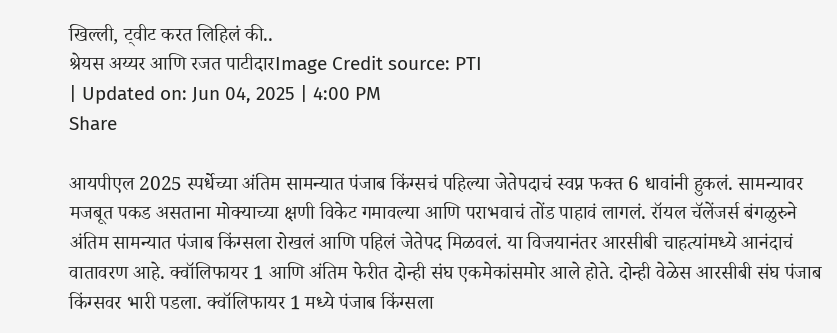खिल्ली, ट्वीट करत लिहिलं की..
श्रेयस अय्यर आणि रजत पाटीदारImage Credit source: PTI
| Updated on: Jun 04, 2025 | 4:00 PM
Share

आयपीएल 2025 स्पर्धेच्या अंतिम सामन्यात पंजाब किंग्सचं पहिल्या जेतेपदाचं स्वप्न फक्त 6 धावांनी हुकलं. सामन्यावर मजबूत पकड असताना मोक्याच्या क्षणी विकेट गमावल्या आणि पराभवाचं तोंड पाहावं लागलं. रॉयल चॅलेंजर्स बंगळुरुने अंतिम सामन्यात पंजाब किंग्सला रोखलं आणि पहिलं जेतेपद मिळवलं. या विजयानंतर आरसीबी चाहत्यांमध्ये आनंदाचं वातावरण आहे. क्वॉलिफायर 1 आणि अंतिम फेरीत दोन्ही संघ एकमेकांसमोर आले होते. दोन्ही वेळेस आरसीबी संघ पंजाब किंग्सवर भारी पडला. क्वॉलिफायर 1 मध्ये पंजाब किंग्सला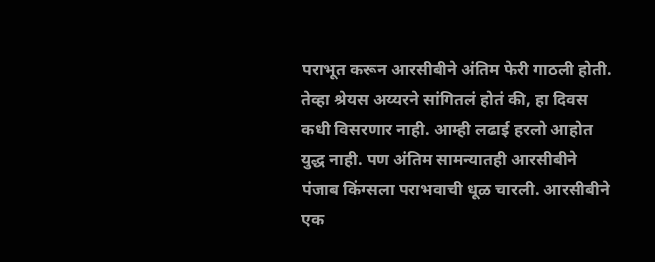पराभूत करून आरसीबीने अंतिम फेरी गाठली होती. तेव्हा श्रेयस अय्यरने सांगितलं होतं की, हा दिवस कधी विसरणार नाही. आम्ही लढाई हरलो आहोत युद्ध नाही. पण अंतिम सामन्यातही आरसीबीने पंजाब किंग्सला पराभवाची धूळ चारली. आरसीबीने एक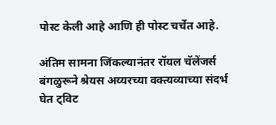पोस्ट केली आहे आणि ही पोस्ट चर्चेत आहे.

अंतिम सामना जिंकल्यानंतर रॉयल चॅलेंजर्स बंगळुरूने श्रेयस अय्यरच्या वक्त्यव्याच्या संदर्भ घेत ट्विट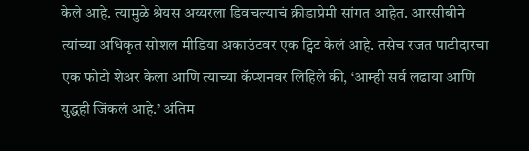केले आहे. त्यामुळे श्रेयस अय्यरला डिवचल्याचं क्रीडाप्रेमी सांगत आहेत. आरसीबीने त्यांच्या अधिकृत सोशल मीडिया अकाउंटवर एक ट्विट केलं आहे. तसेच रजत पाटीदारचा एक फोटो शेअर केला आणि त्याच्या कॅप्शनवर लिहिले की, ‘आम्ही सर्व लढाया आणि युद्धही जिंकलं आहे.’ अंतिम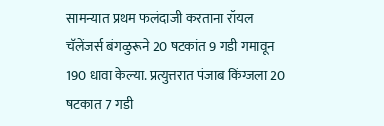सामन्यात प्रथम फलंदाजी करताना रॉयल चॅलेंजर्स बंगळुरूने 20 षटकांत 9 गडी गमावून 190 धावा केल्या. प्रत्युत्तरात पंजाब किंग्जला 20 षटकात 7 गडी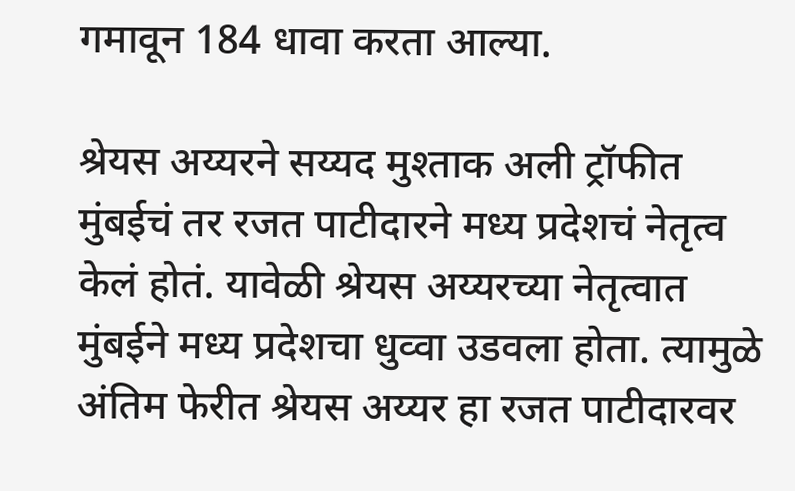गमावून 184 धावा करता आल्या.

श्रेयस अय्यरने सय्यद मुश्ताक अली ट्रॉफीत मुंबईचं तर रजत पाटीदारने मध्य प्रदेशचं नेतृत्व केलं होतं. यावेळी श्रेयस अय्यरच्या नेतृत्वात मुंबईने मध्य प्रदेशचा धुव्वा उडवला होता. त्यामुळे अंतिम फेरीत श्रेयस अय्यर हा रजत पाटीदारवर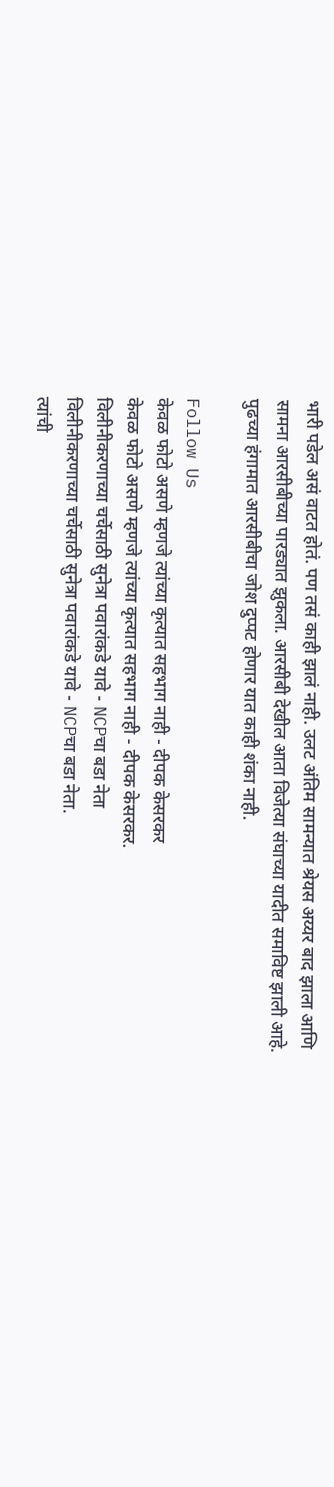भारी पडेल असं वाटत होतं. पण तसं काही झालं नाही. उलट अंतिम सामन्यात श्रेयस अय्यर बाद झाला आणि सामना आरसीबीच्या पारड्यात झुकला. आरसीबी देखील आता विजेत्या संघाच्या यादीत समाविष्ट झाली आहे. पुढच्या हंगामात आरसीबीचा जोश दुप्पट होणार यात काही शंका नाही.

Follow Us
केवळ फोटो असणे म्हणजे त्यांच्या कृत्यात सहभाग नाही - दीपक केसरकर
केवळ फोटो असणे म्हणजे त्यांच्या कृत्यात सहभाग नाही - दीपक केसरकर.
विलीनीकरणाच्या चर्चेसाठी सुनेत्रा पवारांकडे यावे - NCPचा बडा नेता
विलीनीकरणाच्या चर्चेसाठी सुनेत्रा पवारांकडे यावे - NCPचा बडा नेता.
त्यांची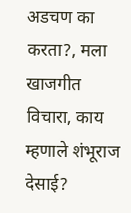अडचण का करता?, मला खाजगीत विचारा, काय म्हणाले शंभूराज देसाई?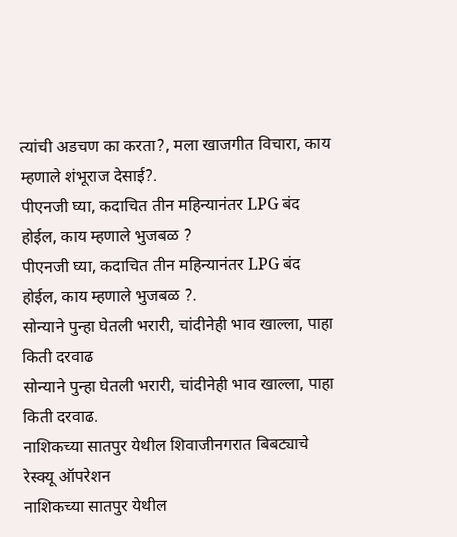त्यांची अडचण का करता?, मला खाजगीत विचारा, काय म्हणाले शंभूराज देसाई?.
पीएनजी घ्या, कदाचित तीन महिन्यानंतर LPG बंद होईल, काय म्हणाले भुजबळ ?
पीएनजी घ्या, कदाचित तीन महिन्यानंतर LPG बंद होईल, काय म्हणाले भुजबळ ?.
सोन्याने पुन्हा घेतली भरारी, चांदीनेही भाव खाल्ला, पाहा किती दरवाढ
सोन्याने पुन्हा घेतली भरारी, चांदीनेही भाव खाल्ला, पाहा किती दरवाढ.
नाशिकच्या सातपुर येथील शिवाजीनगरात बिबट्याचे रेस्क्यू ऑपरेशन
नाशिकच्या सातपुर येथील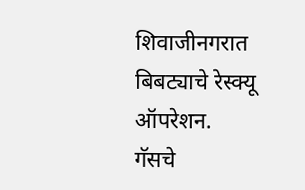शिवाजीनगरात बिबट्याचे रेस्क्यू ऑपरेशन.
गॅसचे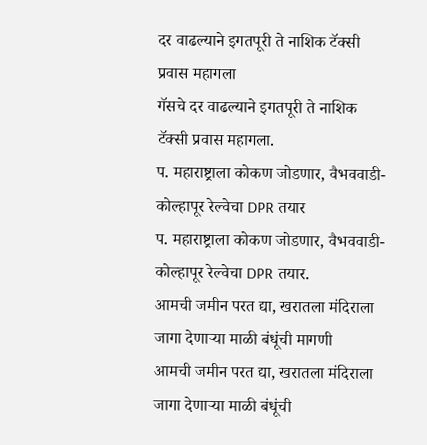दर वाढल्याने इगतपूरी ते नाशिक टॅक्सी प्रवास महागला
गॅसचे दर वाढल्याने इगतपूरी ते नाशिक टॅक्सी प्रवास महागला.
प. महाराष्ट्राला कोकण जोडणार, वैभववाडी-कोल्हापूर रेल्वेचा DPR तयार
प. महाराष्ट्राला कोकण जोडणार, वैभववाडी-कोल्हापूर रेल्वेचा DPR तयार.
आमची जमीन परत द्या, खरातला मंदिराला जागा देणाऱ्या माळी बंधूंची मागणी
आमची जमीन परत द्या, खरातला मंदिराला जागा देणाऱ्या माळी बंधूंची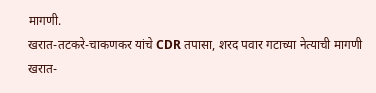मागणी.
खरात-तटकरे-चाकणकर यांचे CDR तपासा, शरद पवार गटाच्या नेत्याची मागणी
खरात-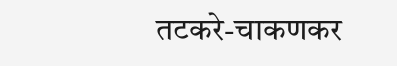तटकरे-चाकणकर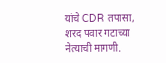यांचे CDR तपासा, शरद पवार गटाच्या नेत्याची मागणी.